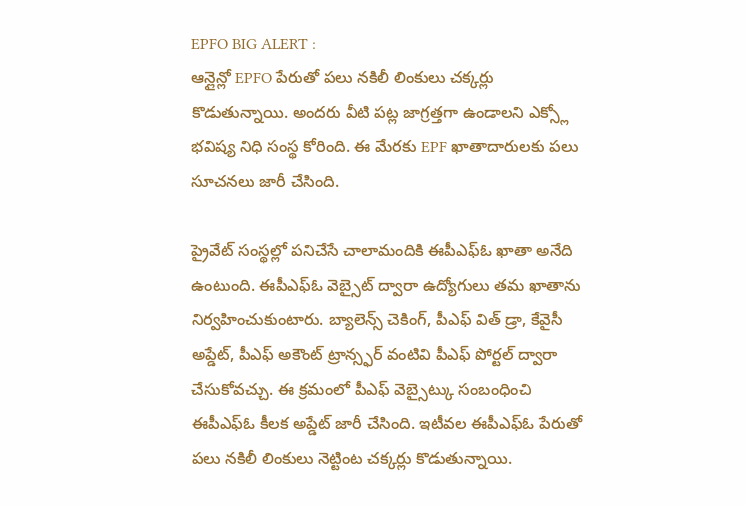EPFO BIG ALERT :
ఆన్లైన్లో EPFO పేరుతో పలు నకిలీ లింకులు చక్కర్లు కొడుతున్నాయి. అందరు వీటి పట్ల జాగ్రత్తగా ఉండాలని ఎక్స్లో భవిష్య నిధి సంస్థ కోరింది. ఈ మేరకు EPF ఖాతాదారులకు పలు సూచనలు జారీ చేసింది.

ప్రైవేట్ సంస్థల్లో పనిచేసే చాలామందికి ఈపీఎఫ్ఓ ఖాతా అనేది ఉంటుంది. ఈపీఎఫ్ఓ వెబ్సైట్ ద్వారా ఉద్యోగులు తమ ఖాతాను నిర్వహించుకుంటారు. బ్యాలెన్స్ చెకింగ్, పీఎఫ్ విత్ డ్రా, కేవైసీ అప్డేట్, పీఎఫ్ అకౌంట్ ట్రాన్స్ఫర్ వంటివి పీఎఫ్ పోర్టల్ ద్వారా చేసుకోవచ్చు. ఈ క్రమంలో పీఎఫ్ వెబ్సైట్కు సంబంధించి ఈపీఎఫ్ఓ కీలక అప్డేట్ జారీ చేసింది. ఇటీవల ఈపీఎఫ్ఓ పేరుతో పలు నకిలీ లింకులు నెట్టింట చక్కర్లు కొడుతున్నాయి.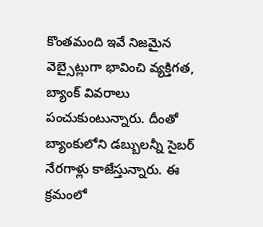కొంతమంది ఇవే నిజమైన వెబ్సైట్లుగా భావించి వ్యక్తిగత, బ్యాంక్ వివరాలు పంచుకుంటున్నారు. దీంతో బ్యాంకులోని డబ్బులన్నీ సైబర్ నేరగాళ్లు కాజేస్తున్నారు. ఈ క్రమంలో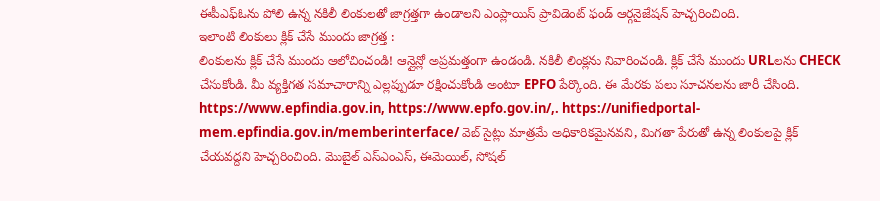ఈపీఎఫ్ఓను పోలి ఉన్న నకిలీ లింకులతో జాగ్రత్తగా ఉండాలని ఎంప్లాయిస్ ప్రావిడెంట్ ఫండ్ ఆర్గనైజేషన్ హెచ్చరించింది.
ఇలాంటి లింకులు క్లిక్ చేసే ముందు జాగ్రత్త :
లింకులను క్లిక్ చేసే ముందు ఆలోచించండి! ఆన్లైన్లో అప్రమత్తంగా ఉండండి. నకిలీ లింక్లను నివారించండి. క్లిక్ చేసే ముందు URLలను CHECK చేసుకోండి. మీ వ్యక్తిగత సమాచారాన్ని ఎల్లప్పుడూ రక్షించుకోండి అంటూ EPFO పేర్కొంది. ఈ మేరకు పలు సూచనలను జారీ చేసింది. https://www.epfindia.gov.in, https://www.epfo.gov.in/,. https://unifiedportal-mem.epfindia.gov.in/memberinterface/ వెబ్ సైట్లు మాత్రమే అధికారికమైనవని, మిగతా పేరుతో ఉన్న లింకులపై క్లిక్ చేయవద్దని హెచ్చరించింది. మొబైల్ ఎస్ఎంఎస్, ఈమెయిల్, సోషల్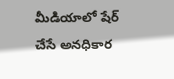మీడియాలో షేర్ చేసే అనధికార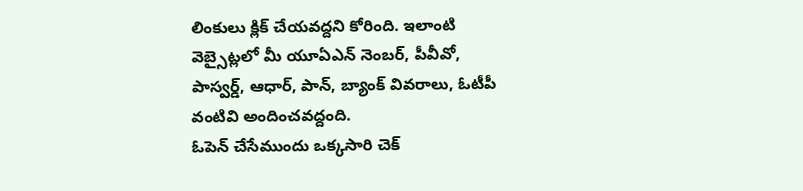లింకులు క్లిక్ చేయవద్దని కోరింది. ఇలాంటి వెబ్సైట్లలో మీ యూఏఎన్ నెంబర్, పీవీవో, పాస్వర్డ్, ఆధార్, పాన్, బ్యాంక్ వివరాలు, ఓటీపీ వంటివి అందించవద్దంది.
ఓపెన్ చేసేముందు ఒక్కసారి చెక్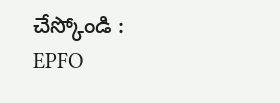చేస్కోండి :
EPFO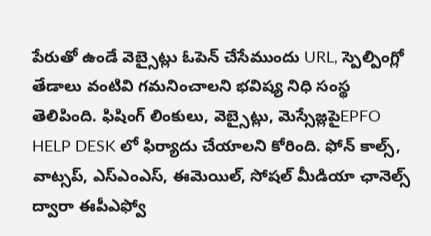పేరుతో ఉండే వెబ్సైట్లు ఓపెన్ చేసేముందు URL, స్పెల్పింగ్లో తేడాలు వంటివి గమనించాలని భవిష్య నిధి సంస్థ తెలిపింది. ఫిషింగ్ లింకులు, వెబ్సైట్లు, మెస్సేజ్లపైEPFO HELP DESK లో ఫిర్యాదు చేయాలని కోరింది. ఫోన్ కాల్స్, వాట్సప్, ఎస్ఎంఎస్, ఈమెయిల్, సోషల్ మీడియా ఛానెల్స్ ద్వారా ఈపీఎఫ్వో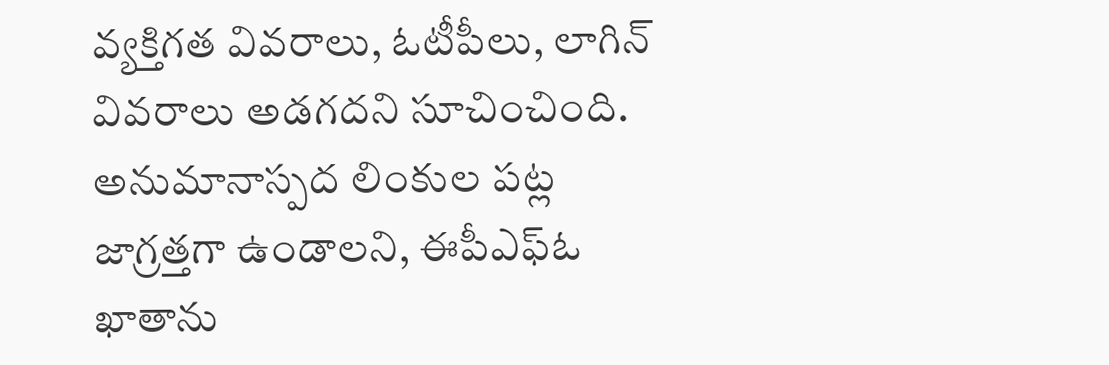వ్యక్తిగత వివరాలు, ఓటీపీలు, లాగిన్ వివరాలు అడగదని సూచించింది. అనుమానాస్పద లింకుల పట్ల జాగ్రత్తగా ఉండాలని, ఈపీఎఫ్ఓ ఖాతాను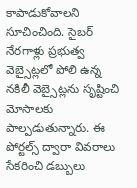కాపాడుకోవాలని సూచించింది. సైబర్ నేరగాళ్లు ప్రభుత్వ వెబ్సైట్లలో పోలి ఉన్న నకిలీ వెబ్సైట్లను సృష్టించి మోసాలకు పాల్పడుతున్నారు. ఈ పోర్టల్స్ ద్వారా వివరాలు సేకరించి డబ్బులు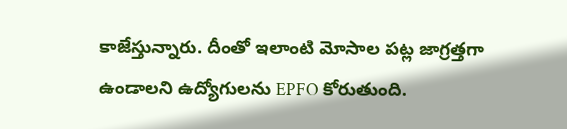కాజేస్తున్నారు. దీంతో ఇలాంటి మోసాల పట్ల జాగ్రత్తగా ఉండాలని ఉద్యోగులను EPFO కోరుతుంది.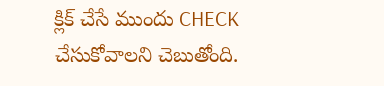క్లిక్ చేసే ముందు CHECK చేసుకోవాలని చెబుతోంది.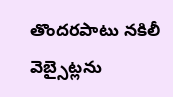తొందరపాటు నకిలీ వెబ్సైట్లను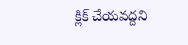క్లిక్ చేయవద్దని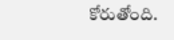కోరుతోంది.